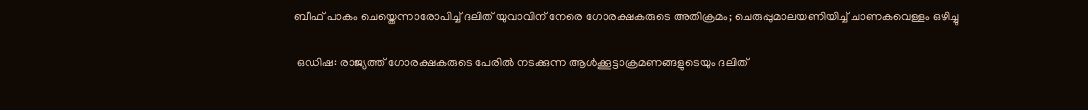ബീഫ് പാകം ചെയ്തെന്നാരോപിച്ച് ദലിത് യുവാവിന് നേരെ ഗോരക്ഷകരുടെ അതിക്രമം; ചെരുപ്പുമാലയണിയിച്ച് ചാണകവെള്ളം ഒഴിച്ചു

 ഒഡിഷ: രാജ്യത്ത് ഗോരക്ഷകരുടെ പേരിൽ നടക്കുന്ന ആൾക്കൂട്ടാക്രമണങ്ങളുടെയും ദലിത്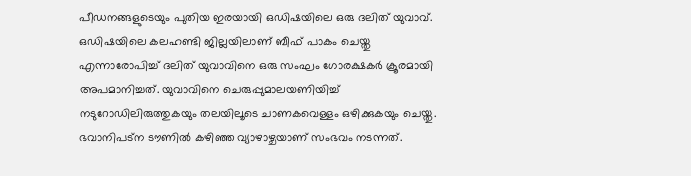പീഡനങ്ങളുടെയും പുതിയ ഇരയായി ഒഡിഷയിലെ ഒരു ദലിത് യുവാവ്. ഒഡിഷയിലെ കലഹണ്ടി ജില്ലയിലാണ് ബീഫ് പാകം ചെയ്തു എന്നാരോപിച്ച് ദലിത് യുവാവിനെ ഒരു സംഘം ഗോരക്ഷകർ ക്രൂരമായി അപമാനിച്ചത്. യുവാവിനെ ചെരുപ്പുമാലയണിയിച്ച് നടുറോഡിലിരുത്തുകയും തലയിലൂടെ ചാണകവെള്ളം ഒഴിക്കുകയും ചെയ്തു. ഭവാനിപട്‌ന ടൗണിൽ കഴിഞ്ഞ വ്യാഴാഴ്ചയാണ് സംഭവം നടന്നത്.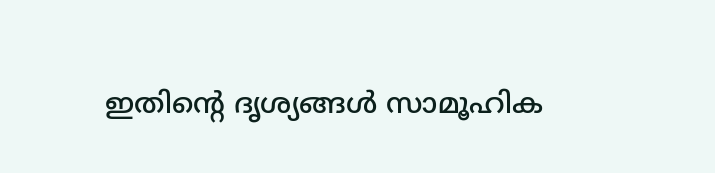ഇതിന്റെ ദൃശ്യങ്ങൾ സാമൂഹിക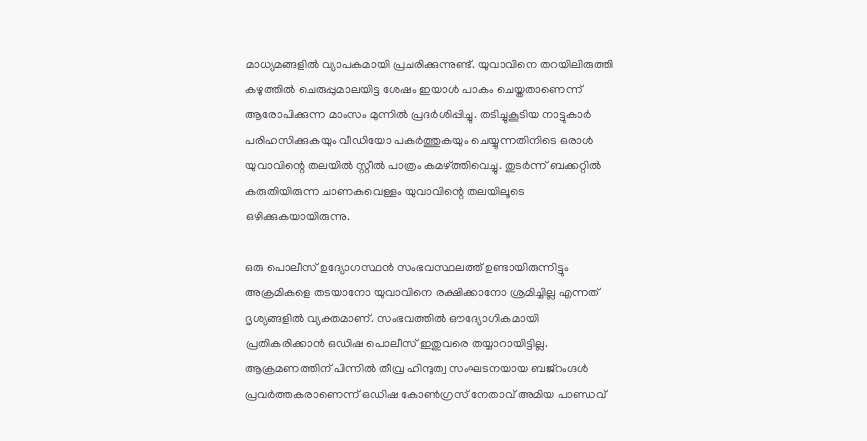മാധ്യമങ്ങളിൽ വ്യാപകമായി പ്രചരിക്കുന്നുണ്ട്. യുവാവിനെ തറയിലിരുത്തി കഴുത്തിൽ ചെരുപ്പുമാലയിട്ട ശേഷം ഇയാൾ പാകം ചെയ്തതാണെന്ന് ആരോപിക്കുന്ന മാംസം മുന്നിൽ പ്രദർശിപ്പിച്ചു. തടിച്ചുകൂടിയ നാട്ടുകാർ പരിഹസിക്കുകയും വീഡിയോ പകർത്തുകയും ചെയ്യുന്നതിനിടെ ഒരാൾ യുവാവിന്റെ തലയിൽ സ്റ്റീൽ പാത്രം കമഴ്ത്തിവെച്ചു. തുടർന്ന് ബക്കറ്റിൽ കരുതിയിരുന്ന ചാണകവെള്ളം യുവാവിന്റെ തലയിലൂടെ ഒഴിക്കുകയായിരുന്നു.

ഒരു പൊലീസ് ഉദ്യോഗസ്ഥൻ സംഭവസ്ഥലത്ത് ഉണ്ടായിരുന്നിട്ടും അക്രമികളെ തടയാനോ യുവാവിനെ രക്ഷിക്കാനോ ശ്രമിച്ചില്ല എന്നത് ദൃശ്യങ്ങളിൽ വ്യക്തമാണ്. സംഭവത്തിൽ ഔദ്യോഗികമായി പ്രതികരിക്കാൻ ഒഡിഷ പൊലീസ് ഇതുവരെ തയ്യാറായിട്ടില്ല. ആക്രമണത്തിന് പിന്നിൽ തീവ്ര ഹിന്ദുത്വ സംഘടനയായ ബജ്‌റംഗ്ദൾ പ്രവർത്തകരാണെന്ന് ഒഡിഷ കോൺഗ്രസ് നേതാവ് അമിയ പാണ്ഡവ്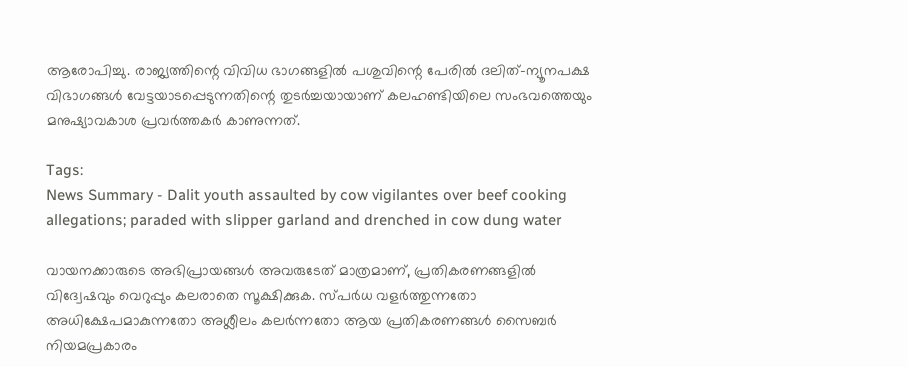ആരോപിച്ചു. രാജ്യത്തിന്റെ വിവിധ ഭാഗങ്ങളിൽ പശുവിന്റെ പേരിൽ ദലിത്-ന്യൂനപക്ഷ വിഭാഗങ്ങൾ വേട്ടയാടപ്പെടുന്നതിന്റെ തുടർച്ചയായാണ് കലഹണ്ടിയിലെ സംഭവത്തെയും മനുഷ്യാവകാശ പ്രവർത്തകർ കാണുന്നത്.

Tags:
News Summary - Dalit youth assaulted by cow vigilantes over beef cooking allegations; paraded with slipper garland and drenched in cow dung water

വായനക്കാരുടെ അഭിപ്രായങ്ങള്‍ അവരുടേത് മാത്രമാണ്, പ്രതികരണങ്ങളിൽ വിദ്വേഷവും വെറുപ്പും കലരാതെ സൂക്ഷിക്കുക. സ്പർധ വളർത്തുന്നതോ അധിക്ഷേപമാകുന്നതോ അശ്ലീലം കലർന്നതോ ആയ പ്രതികരണങ്ങൾ സൈബർ നിയമപ്രകാരം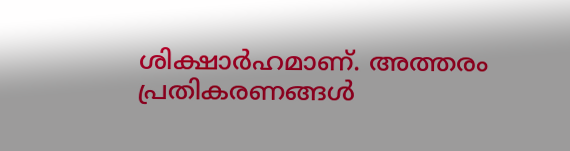ശിക്ഷാർഹമാണ്. അത്തരം പ്രതികരണങ്ങൾ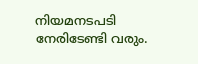നിയമനടപടി നേരിടേണ്ടി വരും.